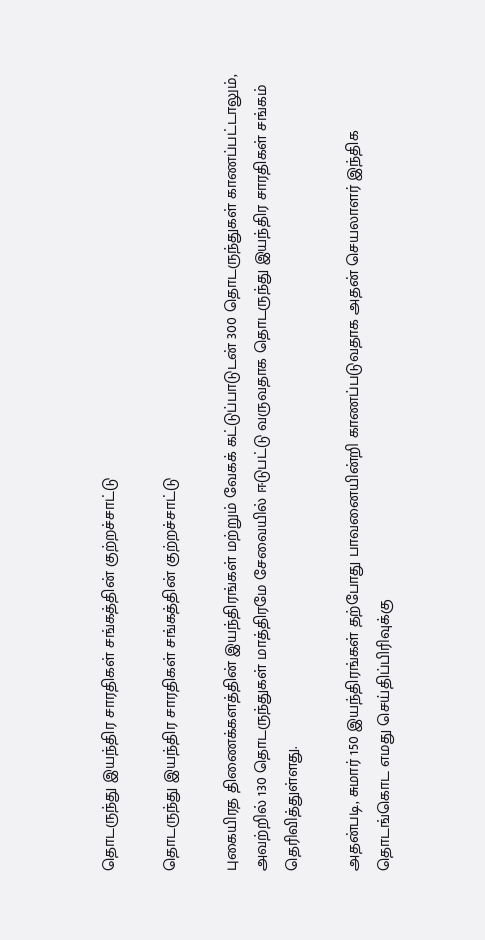தொடருந்து இயந்திர சாரதிகள் சங்கத்தின் குற்றச்சாட்டு

தொடருந்து இயந்திர சாரதிகள் சங்கத்தின் குற்றச்சாட்டு

புகையிரத திணைக்களத்தின் இயந்திரங்கள் மற்றும் வேகக் கட்டுப்பாடுடன் 300 தொடருந்துகள் காணப்பட்டாலும், அவற்றில் 130 தொடருந்துகள் மாத்திரமே சேவையில் ஈடுபட்டு வருவதாக தொடருந்து இயந்திர சாரதிகள் சங்கம் தெரிவித்துள்ளது.

அதன்படி, சுமார் 150 இயந்திரங்கள் தற்போது பாவனையின்றி காணப்படுவதாக அதன் செயலாளர் இந்திக தொடங்கொட எமது செய்திப்பிரிவுக்கு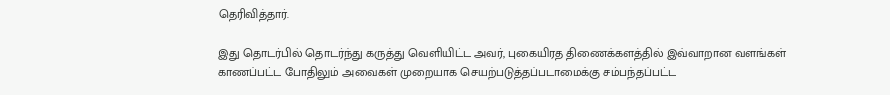தெரிவித்தார்.

இது தொடர்பில் தொடர்ந்து கருத்து வெளியிட்ட அவர், புகையிரத திணைக்களத்தில் இவ்வாறான வளங்கள் காணப்பட்ட போதிலும் அவைகள் முறையாக செயற்படுத்தப்படாமைக்கு சம்பந்தப்பட்ட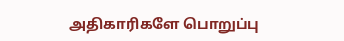அதிகாரிகளே பொறுப்பு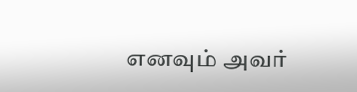எனவும் அவர்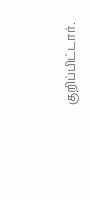குறிப்பிட்டார்.